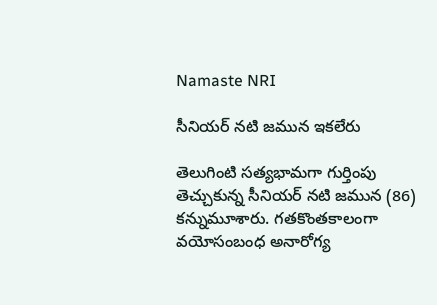Namaste NRI

సీనియర్ నటి జమున ఇకలేరు

తెలుగింటి సత్యభామగా గుర్తింపు తెచ్చుకున్న సీనియర్ నటి జమున (86) కన్నుమూశారు. గతకొంతకాలంగా వయోసంబంధ అనారోగ్య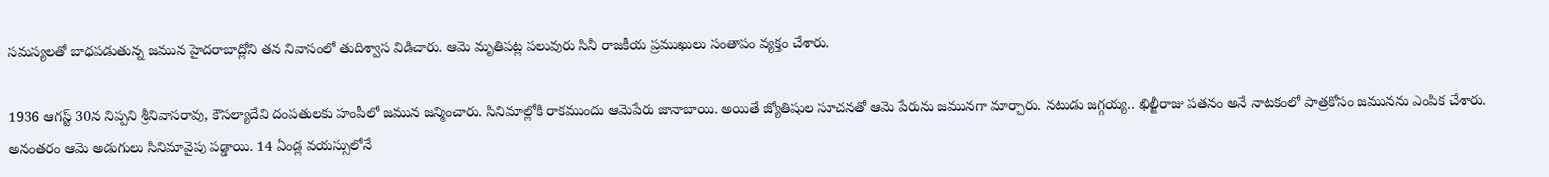సమస్యలతో బాధపడుతున్న జమున హైదరాబాద్లోని తన నివాసంలో తుదిశ్వాస విడిచారు. ఆమె మృతిపట్ల పలువురు సినీ రాజకీయ ప్రముఖులు సంతాపం వ్యక్తం చేశారు.

1936 ఆగస్ట్ 30న నిప్పని శ్రీనివాసరావు, కౌసల్యాదేవి దంపతులకు హంపీలో జమున జన్మించారు. సినిమాల్లోకి రాకముందు ఆమెపేరు జానాబాయి. అయితే జ్యోతిషుల సూచనతో ఆమె పేరును జమునగా మార్చారు. నటుడు జగ్గయ్య.. ఖిల్జీరాజు పతనం అనే నాటకంలో పాత్రకోసం జమునను ఎంపిక చేశారు. అనంతరం ఆమె అడుగులు సినిమావైపు పడ్డాయి. 14 ఏండ్ల వయస్సులోనే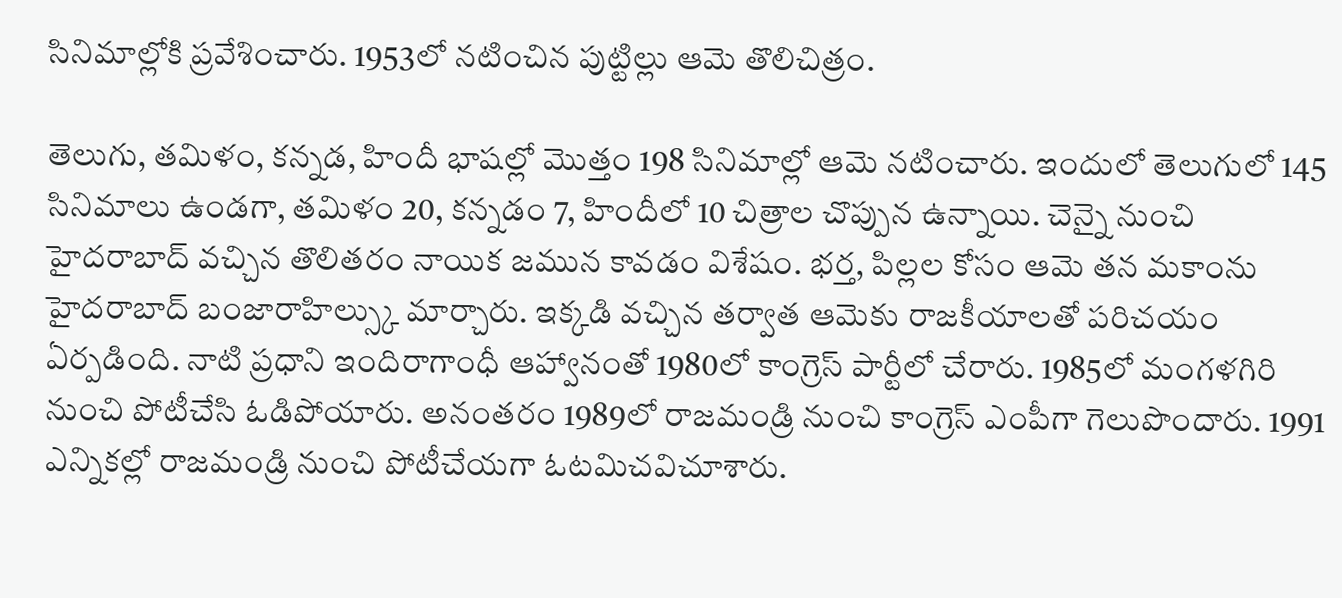సినిమాల్లోకి ప్రవేశించారు. 1953లో నటించిన పుట్టిల్లు ఆమె తొలిచిత్రం.

తెలుగు, తమిళం, కన్నడ, హిందీ భాషల్లో మొత్తం 198 సినిమాల్లో ఆమె నటించారు. ఇందులో తెలుగులో 145 సినిమాలు ఉండగా, తమిళం 20, కన్నడం 7, హిందీలో 10 చిత్రాల చొప్పున ఉన్నాయి. చెన్నై నుంచి హైదరాబాద్ వచ్చిన తొలితరం నాయిక జమున కావడం విశేషం. భర్త, పిల్లల కోసం ఆమె తన మకాంను హైదరాబాద్ బంజారాహిల్స్కు మార్చారు. ఇక్కడి వచ్చిన తర్వాత ఆమెకు రాజకీయాలతో పరిచయం ఏర్పడింది. నాటి ప్రధాని ఇందిరాగాంధీ ఆహ్వానంతో 1980లో కాంగ్రెస్ పార్టీలో చేరారు. 1985లో మంగళగిరి నుంచి పోటీచేసి ఓడిపోయారు. అనంతరం 1989లో రాజమండ్రి నుంచి కాంగ్రెస్ ఎంపీగా గెలుపొందారు. 1991 ఎన్నికల్లో రాజమండ్రి నుంచి పోటీచేయగా ఓటమిచవిచూశారు.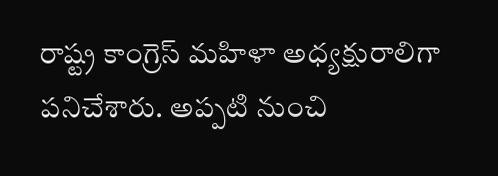రాష్ట్ర కాంగ్రెస్ మహిళా అధ్యక్షురాలిగా పనిచేశారు. అప్పటి నుంచి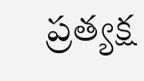ప్రత్యక్ష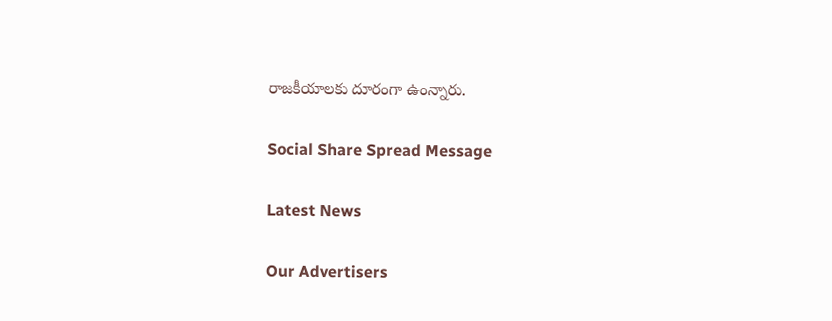రాజకీయాలకు దూరంగా ఉంన్నారు.

Social Share Spread Message

Latest News

Our Advertisers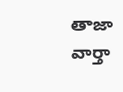తాజా వార్తా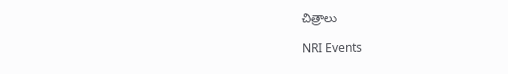చిత్రాలు

NRI Events